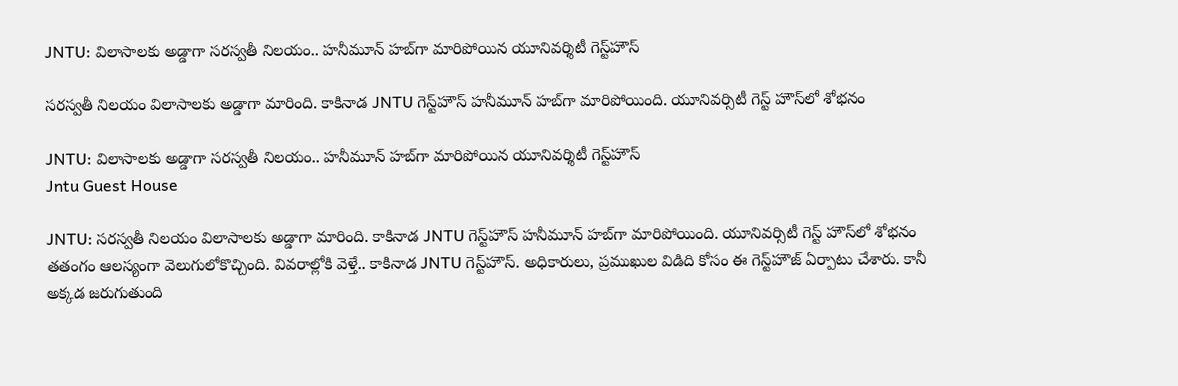JNTU: విలాసాలకు అడ్డాగా సరస్వతీ నిలయం.. హనీమూన్‌ హబ్‌గా మారిపోయిన యూనివర్శిటీ గెస్ట్‌హౌస్‌

సరస్వతీ నిలయం విలాసాలకు అడ్డాగా మారింది. కాకినాడ JNTU గెస్ట్‌హౌస్‌ హనీమూన్‌ హబ్‌గా మారిపోయింది. యూనివర్సిటీ గెస్ట్‌ హౌస్‌‌లో శోభనం

JNTU: విలాసాలకు అడ్డాగా సరస్వతీ నిలయం.. హనీమూన్‌ హబ్‌గా మారిపోయిన యూనివర్శిటీ గెస్ట్‌హౌస్‌
Jntu Guest House

JNTU: సరస్వతీ నిలయం విలాసాలకు అడ్డాగా మారింది. కాకినాడ JNTU గెస్ట్‌హౌస్‌ హనీమూన్‌ హబ్‌గా మారిపోయింది. యూనివర్సిటీ గెస్ట్‌ హౌస్‌‌లో శోభనం తతంగం ఆలస్యంగా వెలుగులోకొచ్చింది. వివరాల్లోకి వెళ్తే.. కాకినాడ JNTU గెస్ట్‌హౌస్‌. అధికారులు, ప్రముఖుల విడిది కోసం ఈ గెస్ట్‌హౌజ్‌ ఏర్పాటు చేశారు. కానీ అక్కడ జరుగుతుంది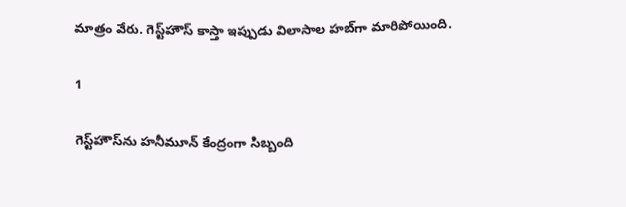మాత్రం వేరు. గెస్ట్‌హౌస్‌ కాస్తా ఇప్పుడు విలాసాల హబ్‌గా మారిపోయింది.

1

గెస్ట్‌హౌస్‌ను హనీమూన్‌ కేంద్రంగా సిబ్బంది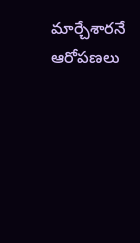మార్చేశారనే ఆరోపణలు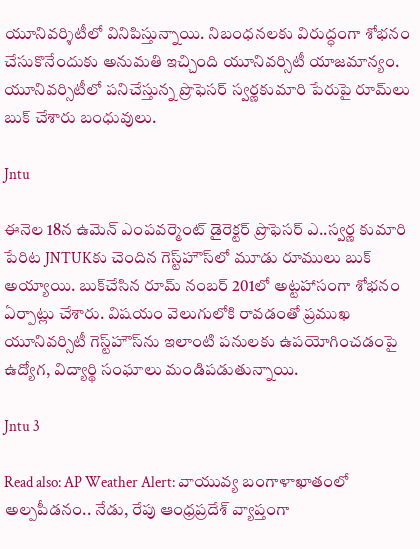యూనివర్శిటీలో వినిపిస్తున్నాయి. నిబంధనలకు విరుద్ధంగా శోభనం చేసుకొనేందుకు అనుమతి ఇచ్చింది యూనివర్సిటీ యాజమాన్యం. యూనివర్సిటీలో పనిచేస్తున్న ప్రొఫెసర్ స్వర్ణకుమారి పేరుపై రూమ్‌లు బుక్ చేశారు బంధువులు.

Jntu

ఈనెల 18న ఉమెన్ ఎంపవర్మెంట్ డైరెక్టర్ ప్రొఫెసర్ ఎ..స్వర్ణ కుమారి పేరిట JNTUKకు చెందిన గెస్ట్‌హౌస్‌లో మూడు రూములు బుక్‌ అయ్యాయి. బుక్‌చేసిన రూమ్ నంబర్ 201లో అట్టహాసంగా శోభనం ఏర్పాట్లు చేశారు. విషయం వెలుగులోకి రావడంతో ప్రముఖ యూనివర్సిటీ గెస్ట్‌హౌస్‌ను ఇలాంటి పనులకు ఉపయోగించడంపై ఉద్యోగ, విద్యార్థి సంఘాలు మండిపడుతున్నాయి.

Jntu 3

Read also: AP Weather Alert: వాయువ్య బంగాళాఖాతంలో అల్పపీడనం.. నేడు, రేపు ఆంధ్రప్రదేశ్ వ్యాప్తంగా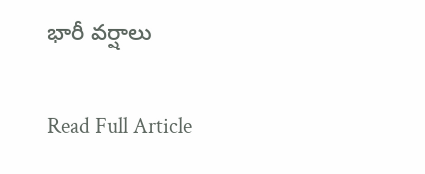భారీ వర్షాలు

Read Full Article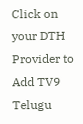Click on your DTH Provider to Add TV9 Telugu